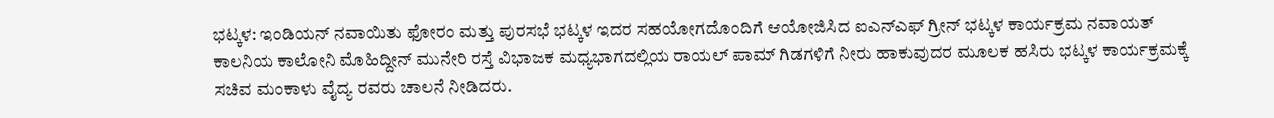ಭಟ್ಕಳ: ಇಂಡಿಯನ್ ನವಾಯಿತು ಫೋರಂ ಮತ್ತು ಪುರಸಭೆ ಭಟ್ಕಳ ಇದರ ಸಹಯೋಗದೊಂದಿಗೆ ಆಯೋಜಿಸಿದ ಐಎನ್ಎಫ್ ಗ್ರೀನ್ ಭಟ್ಕಳ ಕಾರ್ಯಕ್ರಮ ನವಾಯತ್ ಕಾಲನಿಯ ಕಾಲೋನಿ ಮೊಹಿದ್ದೀನ್ ಮುನೇರಿ ರಸ್ತೆ ವಿಭಾಜಕ ಮಧ್ಯಭಾಗದಲ್ಲಿಯ ರಾಯಲ್ ಪಾಮ್ ಗಿಡಗಳಿಗೆ ನೀರು ಹಾಕುವುದರ ಮೂಲಕ ಹಸಿರು ಭಟ್ಕಳ ಕಾರ್ಯಕ್ರಮಕ್ಕೆ ಸಚಿವ ಮಂಕಾಳು ವೈದ್ಯ ರವರು ಚಾಲನೆ ನೀಡಿದರು.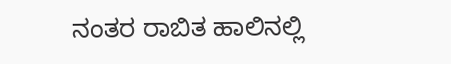ನಂತರ ರಾಬಿತ ಹಾಲಿನಲ್ಲಿ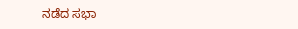ನಡೆದ ಸಭಾ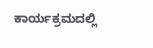ಕಾರ್ಯಕ್ರಮದಲ್ಲಿ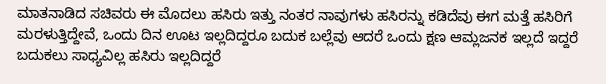ಮಾತನಾಡಿದ ಸಚಿವರು ಈ ಮೊದಲು ಹಸಿರು ಇತ್ತು ನಂತರ ನಾವುಗಳು ಹಸಿರನ್ನು ಕಡಿದೆವು ಈಗ ಮತ್ತೆ ಹಸಿರಿಗೆ ಮರಳುತ್ತಿದ್ದೇವೆ, ಒಂದು ದಿನ ಊಟ ಇಲ್ಲದಿದ್ದರೂ ಬದುಕ ಬಲ್ಲೆವು ಆದರೆ ಒಂದು ಕ್ಷಣ ಆಮ್ಲಜನಕ ಇಲ್ಲದೆ ಇದ್ದರೆ ಬದುಕಲು ಸಾಧ್ಯವಿಲ್ಲ ಹಸಿರು ಇಲ್ಲದಿದ್ದರೆ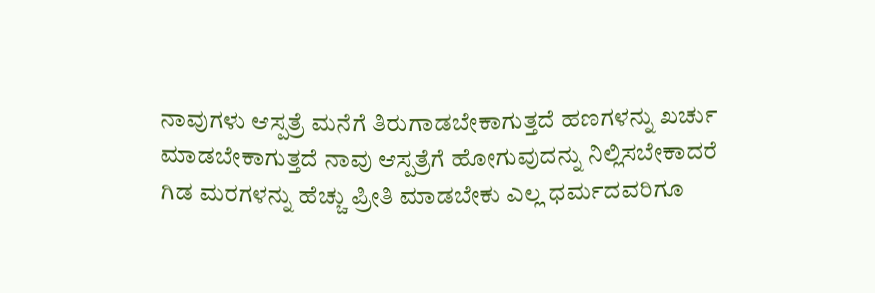ನಾವುಗಳು ಆಸ್ಪತ್ರೆ ಮನೆಗೆ ತಿರುಗಾಡಬೇಕಾಗುತ್ತದೆ ಹಣಗಳನ್ನು ಖರ್ಚು ಮಾಡಬೇಕಾಗುತ್ತದೆ ನಾವು ಆಸ್ಪತ್ರೆಗೆ ಹೋಗುವುದನ್ನು ನಿಲ್ಲಿಸಬೇಕಾದರೆ ಗಿಡ ಮರಗಳನ್ನು ಹೆಚ್ಚು ಪ್ರೀತಿ ಮಾಡಬೇಕು ಎಲ್ಲ ಧರ್ಮದವರಿಗೂ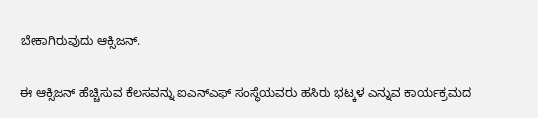ಬೇಕಾಗಿರುವುದು ಆಕ್ಸಿಜನ್.

ಈ ಆಕ್ಸಿಜನ್ ಹೆಚ್ಚಿಸುವ ಕೆಲಸವನ್ನು ಐಎನ್ಎಫ್ ಸಂಸ್ಥೆಯವರು ಹಸಿರು ಭಟ್ಕಳ ಎನ್ನುವ ಕಾರ್ಯಕ್ರಮದ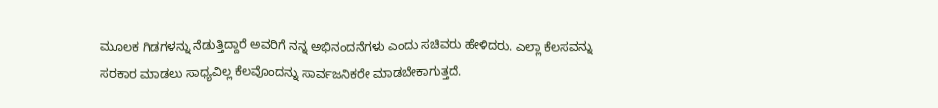ಮೂಲಕ ಗಿಡಗಳನ್ನು ನೆಡುತ್ತಿದ್ದಾರೆ ಅವರಿಗೆ ನನ್ನ ಅಭಿನಂದನೆಗಳು ಎಂದು ಸಚಿವರು ಹೇಳಿದರು. ಎಲ್ಲಾ ಕೆಲಸವನ್ನು ಸರಕಾರ ಮಾಡಲು ಸಾಧ್ಯವಿಲ್ಲ ಕೆಲವೊಂದನ್ನು ಸಾರ್ವಜನಿಕರೇ ಮಾಡಬೇಕಾಗುತ್ತದೆ.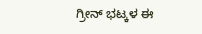ಗ್ರೀನ್ ಭಟ್ಕಳ ಈ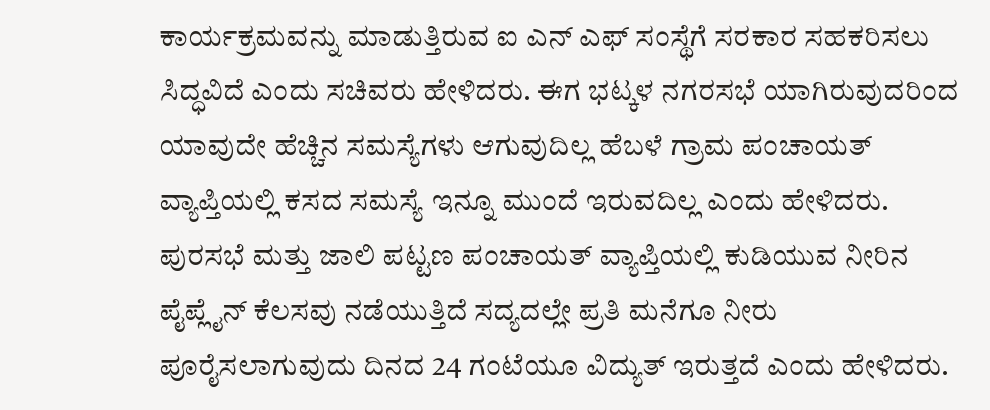ಕಾರ್ಯಕ್ರಮವನ್ನು ಮಾಡುತ್ತಿರುವ ಐ ಎನ್ ಎಫ್ ಸಂಸ್ಥೆಗೆ ಸರಕಾರ ಸಹಕರಿಸಲು ಸಿದ್ಧವಿದೆ ಎಂದು ಸಚಿವರು ಹೇಳಿದರು. ಈಗ ಭಟ್ಕಳ ನಗರಸಭೆ ಯಾಗಿರುವುದರಿಂದ ಯಾವುದೇ ಹೆಚ್ಚಿನ ಸಮಸ್ಯೆಗಳು ಆಗುವುದಿಲ್ಲ ಹೆಬಳೆ ಗ್ರಾಮ ಪಂಚಾಯತ್ ವ್ಯಾಪ್ತಿಯಲ್ಲಿ ಕಸದ ಸಮಸ್ಯೆ ಇನ್ನೂ ಮುಂದೆ ಇರುವದಿಲ್ಲ ಎಂದು ಹೇಳಿದರು. ಪುರಸಭೆ ಮತ್ತು ಜಾಲಿ ಪಟ್ಟಣ ಪಂಚಾಯತ್ ವ್ಯಾಪ್ತಿಯಲ್ಲಿ ಕುಡಿಯುವ ನೀರಿನ ಪೈಪ್ಲೈನ್ ಕೆಲಸವು ನಡೆಯುತ್ತಿದೆ ಸದ್ಯದಲ್ಲೇ ಪ್ರತಿ ಮನೆಗೂ ನೀರು ಪೂರೈಸಲಾಗುವುದು ದಿನದ 24 ಗಂಟೆಯೂ ವಿದ್ಯುತ್ ಇರುತ್ತದೆ ಎಂದು ಹೇಳಿದರು.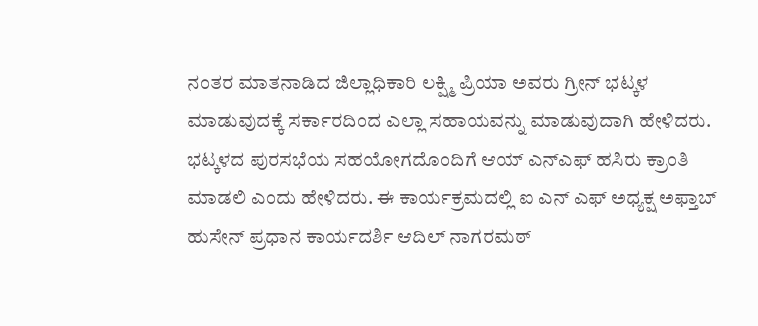ನಂತರ ಮಾತನಾಡಿದ ಜಿಲ್ಲಾಧಿಕಾರಿ ಲಕ್ಷ್ಮಿ ಪ್ರಿಯಾ ಅವರು ಗ್ರೀನ್ ಭಟ್ಕಳ ಮಾಡುವುದಕ್ಕೆ ಸರ್ಕಾರದಿಂದ ಎಲ್ಲಾ ಸಹಾಯವನ್ನು ಮಾಡುವುದಾಗಿ ಹೇಳಿದರು. ಭಟ್ಕಳದ ಪುರಸಭೆಯ ಸಹಯೋಗದೊಂದಿಗೆ ಆಯ್ ಎನ್ಎಫ್ ಹಸಿರು ಕ್ರಾಂತಿ ಮಾಡಲಿ ಎಂದು ಹೇಳಿದರು. ಈ ಕಾರ್ಯಕ್ರಮದಲ್ಲಿ ಐ ಎನ್ ಎಫ್ ಅಧ್ಯಕ್ಷ ಅಫ್ತಾಬ್ ಹುಸೇನ್ ಪ್ರಧಾನ ಕಾರ್ಯದರ್ಶಿ ಆದಿಲ್ ನಾಗರಮಠ್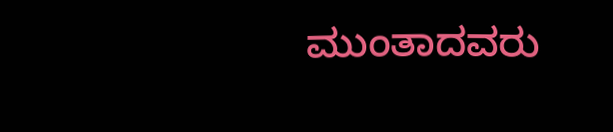ಮುಂತಾದವರು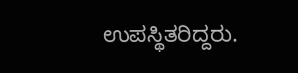ಉಪಸ್ಥಿತರಿದ್ದರು.